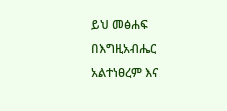ይህ መፅሐፍ በእግዚአብሔር አልተነፀረም እና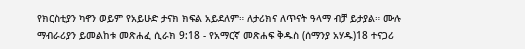የክርስቲያን ካኖን ወይም የአይሁድ ታናክ ክፍል አይደለም። ለታሪክና ለጥናት ዓላማ ብቻ ይታያል። ሙሉ ማብራሪያን ይመልከቱ መጽሐፈ ሲራክ 9:18 - የአማርኛ መጽሐፍ ቅዱስ (ሰማንያ አሃዱ)18 ተናጋሪ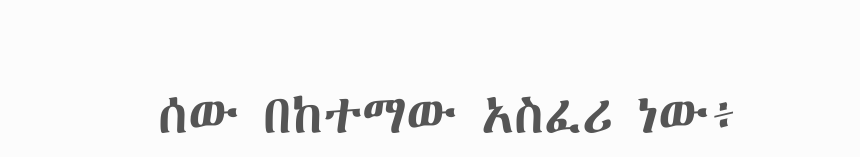ሰው በከተማው አስፈሪ ነው፥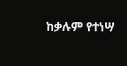ከቃሉም የተነሣ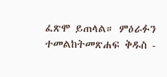ፈጽሞ ይጠላል። ምዕራፉን ተመልከትመጽሐፍ ቅዱስ -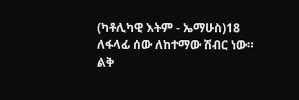(ካቶሊካዊ እትም - ኤማሁስ)18 ለፋላፊ ሰው ለከተማው ሽብር ነው። ልቅ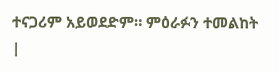ተናጋሪም አይወደድም። ምዕራፉን ተመልከት |